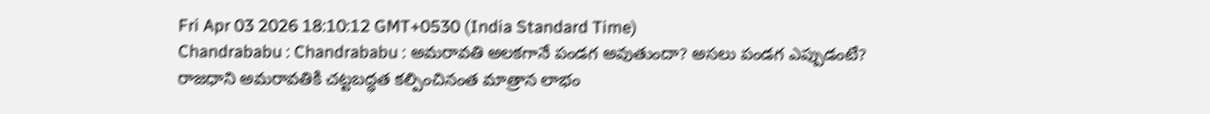Fri Apr 03 2026 18:10:12 GMT+0530 (India Standard Time)
Chandrababu : Chandrababu : అమరావతి అలకగానే పండగ అవుతుందా? అసలు పండగ ఎప్పుడంటే?
రాజధాని అమరావతికి చట్టబద్ధత కల్పించినంత మాత్రాన లాభం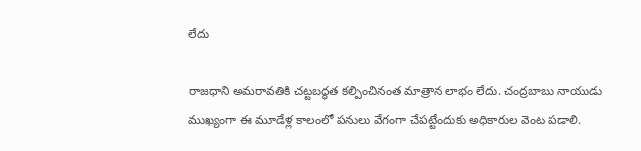లేదు

రాజధాని అమరావతికి చట్టబద్ధత కల్పించినంత మాత్రాన లాభం లేదు. చంద్రబాబు నాయుడు ముఖ్యంగా ఈ మూడేళ్ల కాలంలో పనులు వేగంగా చేపట్టేందుకు అధికారుల వెంట పడాలి.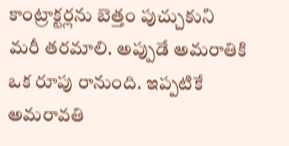కాంట్రాక్టర్లను బెత్తం పుచ్చుకుని మరీ తరమాలి. అప్పుడే అమరాతికి ఒక రూపు రానుంది. ఇప్పటికే అమరావతి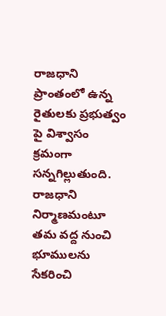రాజధాని ప్రాంతంలో ఉన్న రైతులకు ప్రభుత్వం పై విశ్వాసం క్రమంగా సన్నగిల్లుతుంది. రాజధాని నిర్మాణమంటూ తమ వద్ద నుంచి భూములను సేకరించి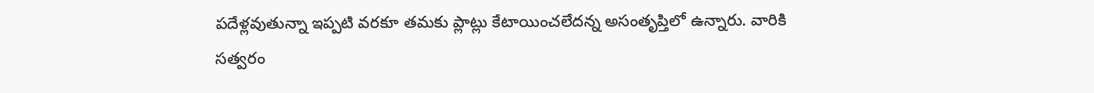పదేళ్లవుతున్నా ఇప్పటి వరకూ తమకు ప్లాట్లు కేటాయించలేదన్న అసంతృప్తిలో ఉన్నారు. వారికి సత్వరం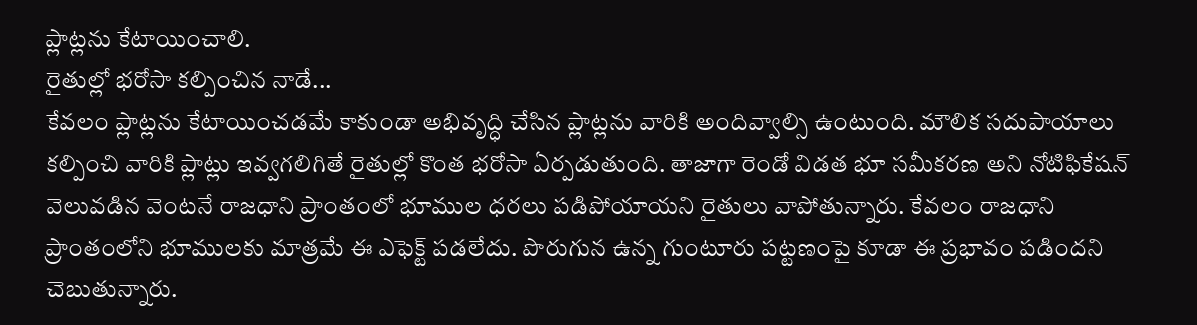ప్లాట్లను కేటాయించాలి.
రైతుల్లో భరోసా కల్పించిన నాడే...
కేవలం ప్లాట్లను కేటాయించడమే కాకుండా అభివృద్ధి చేసిన ప్లాట్లను వారికి అందివ్వాల్సి ఉంటుంది. మౌలిక సదుపాయాలు కల్పించి వారికి ప్లాట్లు ఇవ్వగలిగితే రైతుల్లో కొంత భరోసా ఏర్పడుతుంది. తాజాగా రెండో విడత భూ సమీకరణ అని నోటిఫికేషన్ వెలువడిన వెంటనే రాజధాని ప్రాంతంలో భూముల ధరలు పడిపోయాయని రైతులు వాపోతున్నారు. కేవలం రాజధాని ప్రాంతంలోని భూములకు మాత్రమే ఈ ఎఫెక్ట్ పడలేదు. పొరుగున ఉన్న గుంటూరు పట్టణంపై కూడా ఈ ప్రభావం పడిందని చెబుతున్నారు.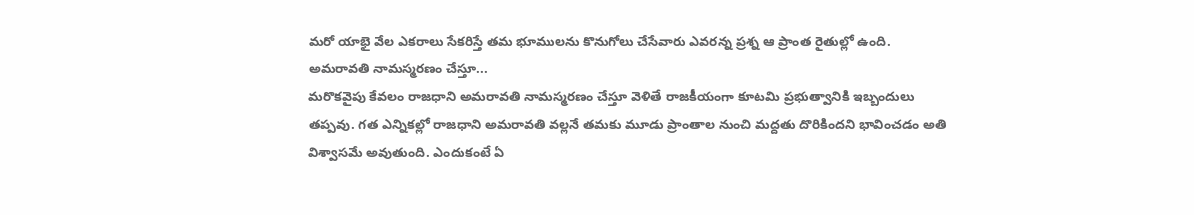మరో యాభై వేల ఎకరాలు సేకరిస్తే తమ భూములను కొనుగోలు చేసేవారు ఎవరన్న ప్రశ్న ఆ ప్రాంత రైతుల్లో ఉంది.
అమరావతి నామస్మరణం చేస్తూ...
మరొకవైపు కేవలం రాజధాని అమరావతి నామస్మరణం చేస్తూ వెళితే రాజకీయంగా కూటమి ప్రభుత్వానికి ఇబ్బందులు తప్పవు. గత ఎన్నికల్లో రాజధాని అమరావతి వల్లనే తమకు మూడు ప్రాంతాల నుంచి మద్దతు దొరికిందని భావించడం అతి విశ్వాసమే అవుతుంది. ఎందుకంటే ఏ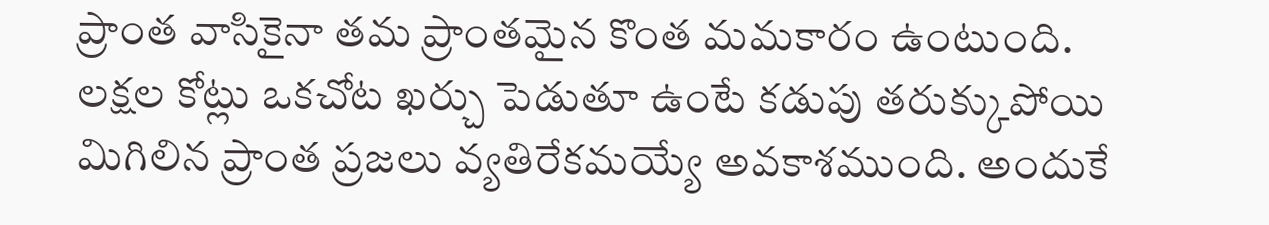ప్రాంత వాసికైనా తమ ప్రాంతమైన కొంత మమకారం ఉంటుంది. లక్షల కోట్లు ఒకచోట ఖర్చు పెడుతూ ఉంటే కడుపు తరుక్కుపోయి మిగిలిన ప్రాంత ప్రజలు వ్యతిరేకమయ్యే అవకాశముంది. అందుకే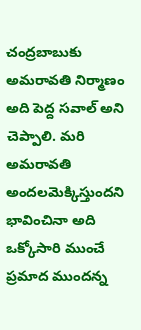చంద్రబాబుకు అమరావతి నిర్మాణం అది పెద్ద సవాల్ అని చెప్పాలి. మరి అమరావతి అందలమెక్కిస్తుందని భావించినా అది ఒక్కోసారి ముంచే ప్రమాద ముందన్న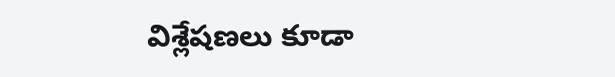విశ్లేషణలు కూడా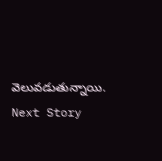వెలువడుతున్నాయి.
Next Story